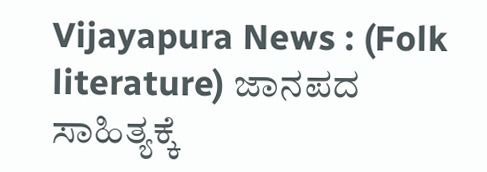Vijayapura News : (Folk literature) ಜಾನಪದ ಸಾಹಿತ್ಯಕ್ಕೆ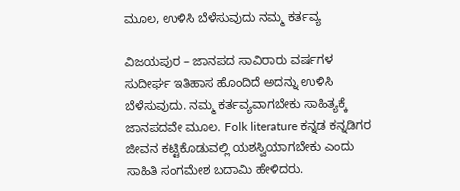ಮೂಲ, ಉಳಿಸಿ ಬೆಳೆಸುವುದು ನಮ್ಮ ಕರ್ತವ್ಯ

ವಿಜಯಪುರ – ಜಾನಪದ ಸಾವಿರಾರು ವರ್ಷಗಳ ಸುದೀರ್ಘ ಇತಿಹಾಸ ಹೊಂದಿದೆ ಅದನ್ನು ಉಳಿಸಿ ಬೆಳೆಸುವುದು. ನಮ್ಮ ಕರ್ತವ್ಯವಾಗಬೇಕು ಸಾಹಿತ್ಯಕ್ಕೆ ಜಾನಪದವೇ ಮೂಲ. Folk literature ಕನ್ನಡ ಕನ್ನಡಿಗರ ಜೀವನ ಕಟ್ಟಿಕೊಡುವಲ್ಲಿ ಯಶಸ್ವಿಯಾಗಬೇಕು ಎಂದು ಸಾಹಿತಿ ಸಂಗಮೇಶ ಬದಾಮಿ ಹೇಳಿದರು.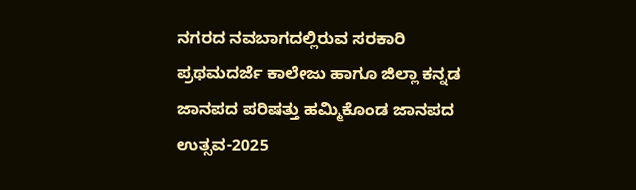ನಗರದ ನವಬಾಗದಲ್ಲಿರುವ ಸರಕಾರಿ ಪ್ರಥಮದರ್ಜೆ ಕಾಲೇಜು ಹಾಗೂ ಜಿಲ್ಲಾ ಕನ್ನಡ ಜಾನಪದ ಪರಿಷತ್ತು ಹಮ್ಮಿಕೊಂಡ ಜಾನಪದ ಉತ್ಸವ-2025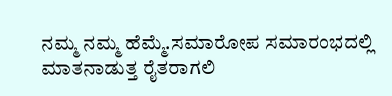ನಮ್ಮ ನಮ್ಮ ಹೆಮ್ಮೆ.ಸಮಾರೋಪ ಸಮಾರಂಭದಲ್ಲಿ ಮಾತನಾಡುತ್ತ ರೈತರಾಗಲಿ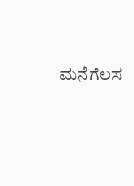ಮನೆಗೆಲಸ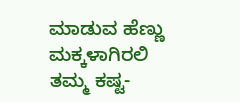ಮಾಡುವ ಹೆಣ್ಣು ಮಕ್ಕಳಾಗಿರಲಿ ತಮ್ಮ ಕಷ್ಟ-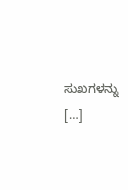ಸುಖಗಳನ್ನು […]